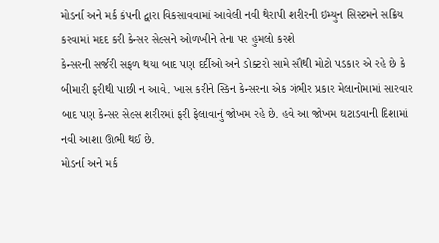મોડર્ના અને મર્ક કંપની દ્વારા વિકસાવવામાં આવેલી નવી થેરાપી શરીરની ઇમ્યુન સિસ્ટમને સક્રિય કરવામાં મદદ કરી કેન્સર સેલ્સને ઓળખીને તેના પર હુમલો કરશે
કેન્સરની સર્જરી સફળ થયા બાદ પણ દર્દીઓ અને ડોક્ટરો સામે સૌથી મોટો પડકાર એ રહે છે કે બીમારી ફરીથી પાછી ન આવે. ખાસ કરીને સ્કિન કેન્સરના એક ગંભીર પ્રકાર મેલાનોમામાં સારવાર બાદ પણ કેન્સર સેલ્સ શરીરમાં ફરી ફેલાવાનું જોખમ રહે છે. હવે આ જોખમ ઘટાડવાની દિશામાં નવી આશા ઊભી થઈ છે.
મોડર્ના અને મર્ક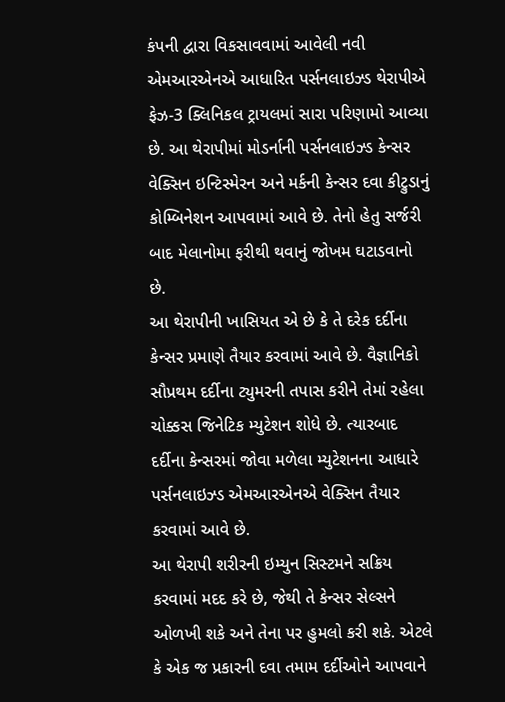કંપની દ્વારા વિકસાવવામાં આવેલી નવી એમઆરએનએ આધારિત પર્સનલાઇઝ્ડ થેરાપીએ ફેઝ-3 ક્લિનિકલ ટ્રાયલમાં સારા પરિણામો આવ્યા છે. આ થેરાપીમાં મોડર્નાની પર્સનલાઇઝ્ડ કેન્સર વેક્સિન ઇન્ટિસ્મેરન અને મર્કની કેન્સર દવા કીટ્રુડાનું કોમ્બિનેશન આપવામાં આવે છે. તેનો હેતુ સર્જરી બાદ મેલાનોમા ફરીથી થવાનું જોખમ ઘટાડવાનો છે.
આ થેરાપીની ખાસિયત એ છે કે તે દરેક દર્દીના કેન્સર પ્રમાણે તૈયાર કરવામાં આવે છે. વૈજ્ઞાનિકો સૌપ્રથમ દર્દીના ટ્યુમરની તપાસ કરીને તેમાં રહેલા ચોક્કસ જિનેટિક મ્યુટેશન શોધે છે. ત્યારબાદ દર્દીના કેન્સરમાં જોવા મળેલા મ્યુટેશનના આધારે પર્સનલાઇઝ્ડ એમઆરએનએ વેક્સિન તૈયાર કરવામાં આવે છે.
આ થેરાપી શરીરની ઇમ્યુન સિસ્ટમને સક્રિય કરવામાં મદદ કરે છે, જેથી તે કેન્સર સેલ્સને ઓળખી શકે અને તેના પર હુમલો કરી શકે. એટલે કે એક જ પ્રકારની દવા તમામ દર્દીઓને આપવાને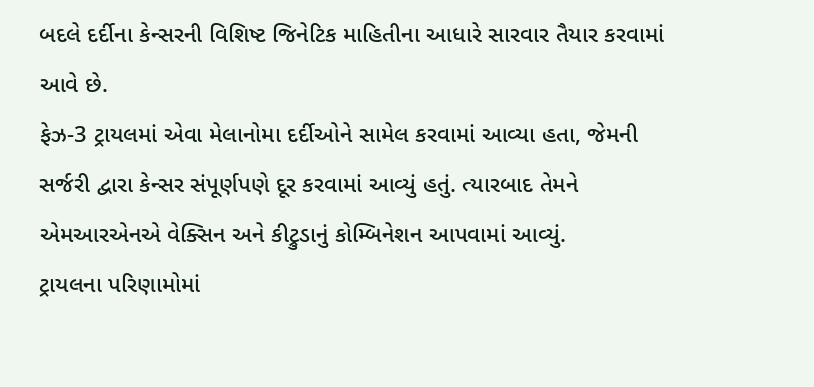બદલે દર્દીના કેન્સરની વિશિષ્ટ જિનેટિક માહિતીના આધારે સારવાર તૈયાર કરવામાં આવે છે.
ફેઝ-3 ટ્રાયલમાં એવા મેલાનોમા દર્દીઓને સામેલ કરવામાં આવ્યા હતા, જેમની સર્જરી દ્વારા કેન્સર સંપૂર્ણપણે દૂર કરવામાં આવ્યું હતું. ત્યારબાદ તેમને એમઆરએનએ વેક્સિન અને કીટ્રુડાનું કોમ્બિનેશન આપવામાં આવ્યું.
ટ્રાયલના પરિણામોમાં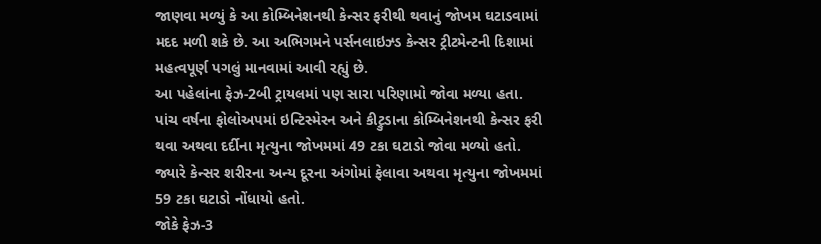જાણવા મળ્યું કે આ કોમ્બિનેશનથી કેન્સર ફરીથી થવાનું જોખમ ઘટાડવામાં મદદ મળી શકે છે. આ અભિગમને પર્સનલાઇઝ્ડ કેન્સર ટ્રીટમેન્ટની દિશામાં મહત્વપૂર્ણ પગલું માનવામાં આવી રહ્યું છે.
આ પહેલાંના ફેઝ-2બી ટ્રાયલમાં પણ સારા પરિણામો જોવા મળ્યા હતા. પાંચ વર્ષના ફોલોઅપમાં ઇન્ટિસ્મેરન અને કીટ્રુડાના કોમ્બિનેશનથી કેન્સર ફરી થવા અથવા દર્દીના મૃત્યુના જોખમમાં 49 ટકા ઘટાડો જોવા મળ્યો હતો. જ્યારે કેન્સર શરીરના અન્ય દૂરના અંગોમાં ફેલાવા અથવા મૃત્યુના જોખમમાં 59 ટકા ઘટાડો નોંધાયો હતો.
જોકે ફેઝ-3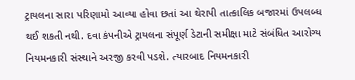ટ્રાયલના સારા પરિણામો આવ્યા હોવા છતાં આ થેરાપી તાત્કાલિક બજારમાં ઉપલબ્ધ થઈ શકતી નથી. દવા કંપનીએ ટ્રાયલના સંપૂર્ણ ડેટાની સમીક્ષા માટે સંબંધિત આરોગ્ય નિયમનકારી સંસ્થાને અરજી કરવી પડશે. ત્યારબાદ નિયમનકારી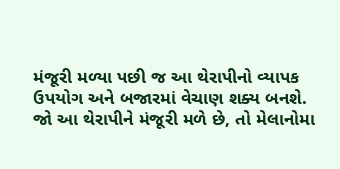મંજૂરી મળ્યા પછી જ આ થેરાપીનો વ્યાપક ઉપયોગ અને બજારમાં વેચાણ શક્ય બનશે.
જો આ થેરાપીને મંજૂરી મળે છે, તો મેલાનોમા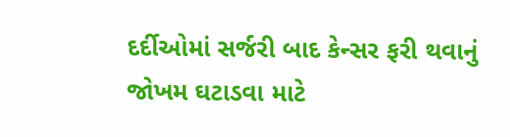દર્દીઓમાં સર્જરી બાદ કેન્સર ફરી થવાનું જોખમ ઘટાડવા માટે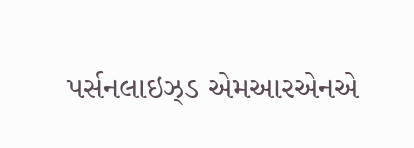પર્સનલાઇઝ્ડ એમઆરએનએ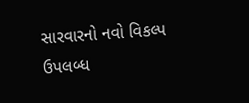સારવારનો નવો વિકલ્પ ઉપલબ્ધ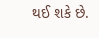થઈ શકે છે.